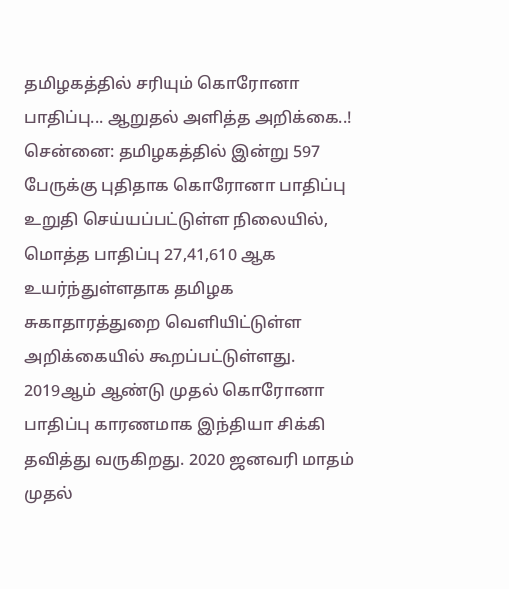தமிழகத்தில் சரியும் கொரோனா பாதிப்பு... ஆறுதல் அளித்த அறிக்கை..!
சென்னை: தமிழகத்தில் இன்று 597 பேருக்கு புதிதாக கொரோனா பாதிப்பு உறுதி செய்யப்பட்டுள்ள நிலையில், மொத்த பாதிப்பு 27,41,610 ஆக உயர்ந்துள்ளதாக தமிழக சுகாதாரத்துறை வெளியிட்டுள்ள அறிக்கையில் கூறப்பட்டுள்ளது.
2019ஆம் ஆண்டு முதல் கொரோனா பாதிப்பு காரணமாக இந்தியா சிக்கி தவித்து வருகிறது. 2020 ஜனவரி மாதம் முதல்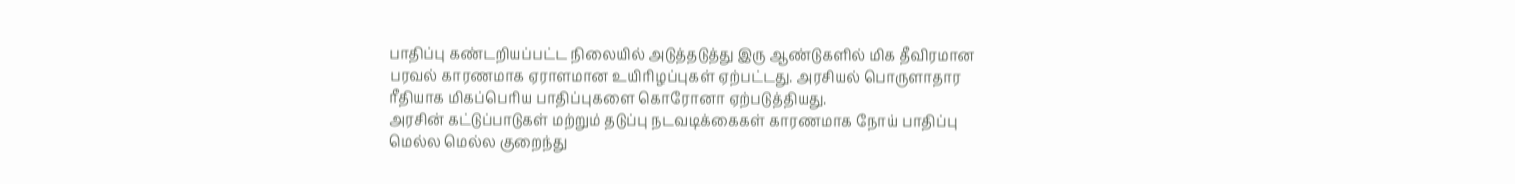பாதிப்பு கண்டறியப்பட்ட நிலையில் அடுத்தடுத்து இரு ஆண்டுகளில் மிக தீவிரமான பரவல் காரணமாக ஏராளமான உயிரிழப்புகள் ஏற்பட்டது. அரசியல் பொருளாதார ரீதியாக மிகப்பெரிய பாதிப்புகளை கொரோனா ஏற்படுத்தியது.
அரசின் கட்டுப்பாடுகள் மற்றும் தடுப்பு நடவடிக்கைகள் காரணமாக நோய் பாதிப்பு மெல்ல மெல்ல குறைந்து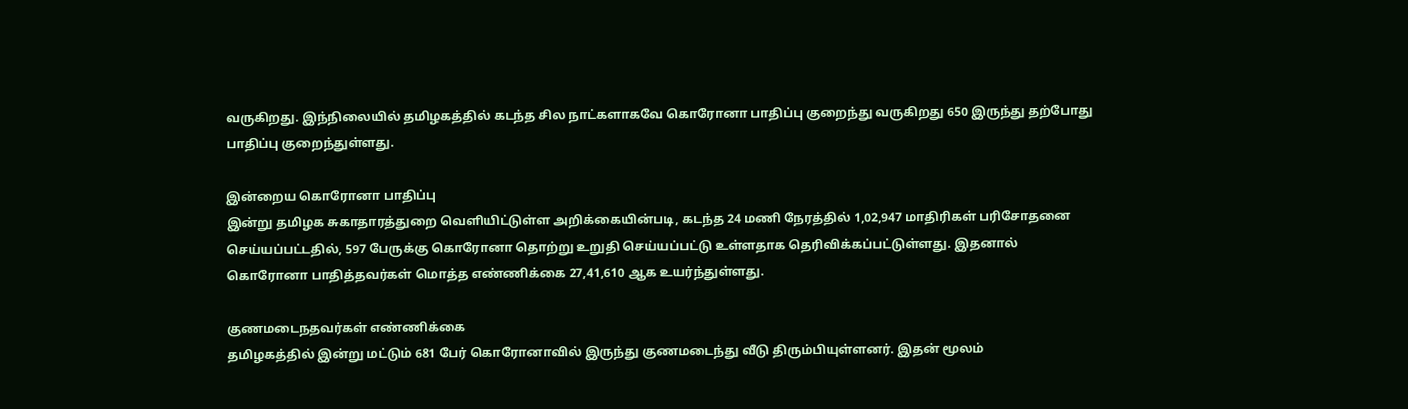வருகிறது. இந்நிலையில் தமிழகத்தில் கடந்த சில நாட்களாகவே கொரோனா பாதிப்பு குறைந்து வருகிறது 650 இருந்து தற்போது பாதிப்பு குறைந்துள்ளது.

இன்றைய கொரோனா பாதிப்பு
இன்று தமிழக சுகாதாரத்துறை வெளியிட்டுள்ள அறிக்கையின்படி, கடந்த 24 மணி நேரத்தில் 1,02,947 மாதிரிகள் பரிசோதனை செய்யப்பட்டதில், 597 பேருக்கு கொரோனா தொற்று உறுதி செய்யப்பட்டு உள்ளதாக தெரிவிக்கப்பட்டுள்ளது. இதனால் கொரோனா பாதித்தவர்கள் மொத்த எண்ணிக்கை 27,41,610 ஆக உயர்ந்துள்ளது.

குணமடைநதவர்கள் எண்ணிக்கை
தமிழகத்தில் இன்று மட்டும் 681 பேர் கொரோனாவில் இருந்து குணமடைந்து வீடு திரும்பியுள்ளனர். இதன் மூலம்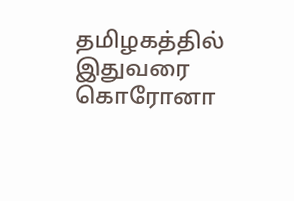தமிழகத்தில் இதுவரை கொரோனா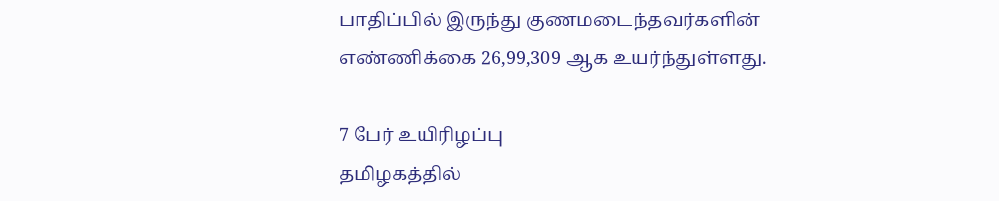பாதிப்பில் இருந்து குணமடைந்தவர்களின் எண்ணிக்கை 26,99,309 ஆக உயர்ந்துள்ளது.

7 பேர் உயிரிழப்பு
தமிழகத்தில்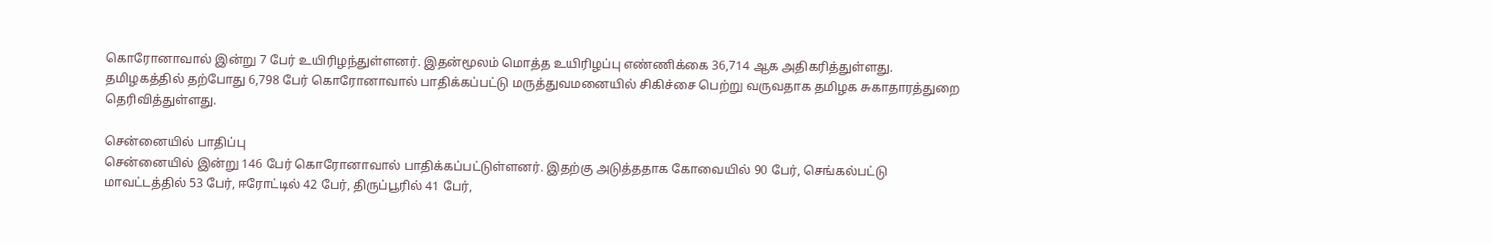கொரோனாவால் இன்று 7 பேர் உயிரிழந்துள்ளனர். இதன்மூலம் மொத்த உயிரிழப்பு எண்ணிக்கை 36,714 ஆக அதிகரித்துள்ளது. தமிழகத்தில் தற்போது 6,798 பேர் கொரோனாவால் பாதிக்கப்பட்டு மருத்துவமனையில் சிகிச்சை பெற்று வருவதாக தமிழக சுகாதாரத்துறை தெரிவித்துள்ளது.

சென்னையில் பாதிப்பு
சென்னையில் இன்று 146 பேர் கொரோனாவால் பாதிக்கப்பட்டுள்ளனர். இதற்கு அடுத்ததாக கோவையில் 90 பேர், செங்கல்பட்டு மாவட்டத்தில் 53 பேர், ஈரோட்டில் 42 பேர், திருப்பூரில் 41 பேர்,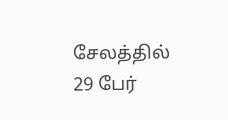சேலத்தில் 29 பேர்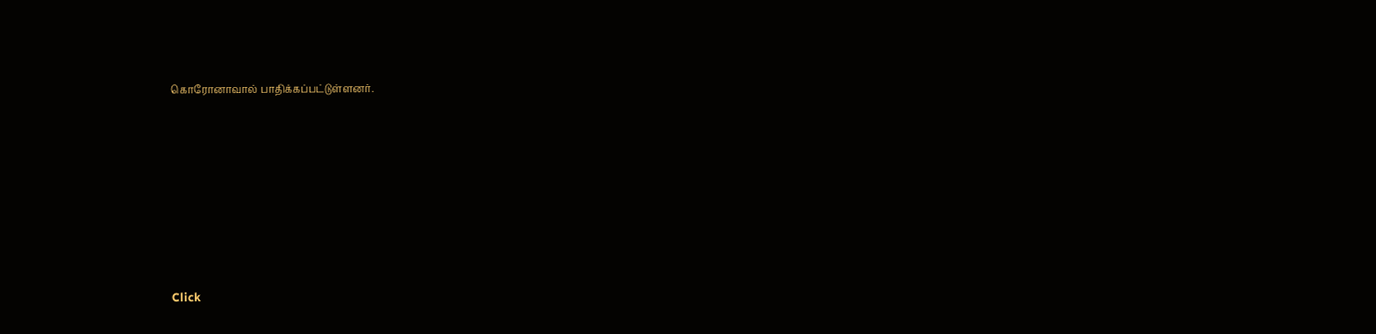கொரோனாவால் பாதிக்கப்பட்டுள்ளனர்.












Click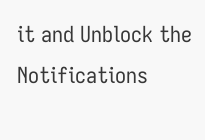it and Unblock the Notifications